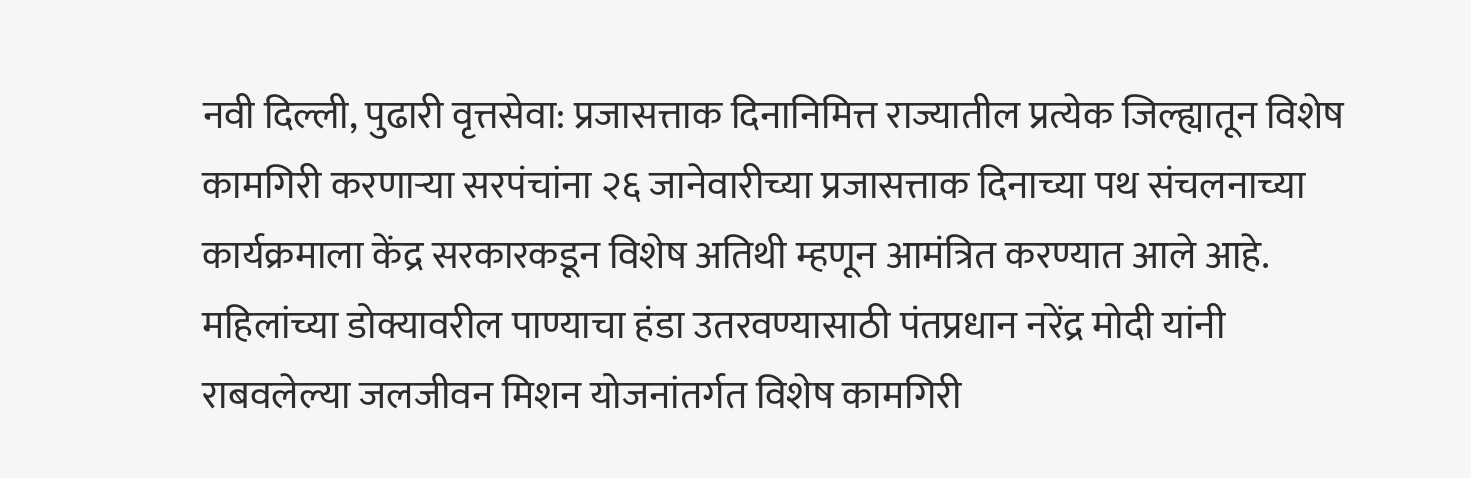नवी दिल्ली, पुढारी वृत्तसेवा: प्रजासत्ताक दिनानिमित्त राज्यातील प्रत्येक जिल्ह्यातून विशेष कामगिरी करणाऱ्या सरपंचांना २६ जानेवारीच्या प्रजासत्ताक दिनाच्या पथ संचलनाच्या कार्यक्रमाला केंद्र सरकारकडून विशेष अतिथी म्हणून आमंत्रित करण्यात आले आहे.
महिलांच्या डोक्यावरील पाण्याचा हंडा उतरवण्यासाठी पंतप्रधान नरेंद्र मोदी यांनी राबवलेल्या जलजीवन मिशन योजनांतर्गत विशेष कामगिरी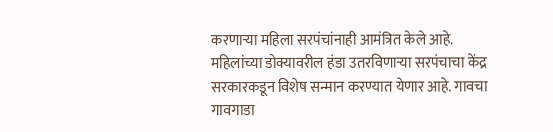करणाऱ्या महिला सरपंचांनाही आमंत्रित केले आहे. महिलांच्या डोक्यावरील हंडा उतरविणाऱ्या सरपंचाचा केंद्र सरकारकडून विशेष सन्मान करण्यात येणार आहे. गावचा गावगाडा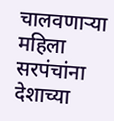चालवणाऱ्या महिला सरपंचांना देशाच्या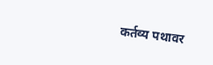कर्तव्य पथावर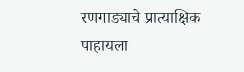रणगाड्याचे प्रात्याक्षिक पाहायला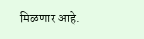मिळणार आहे.